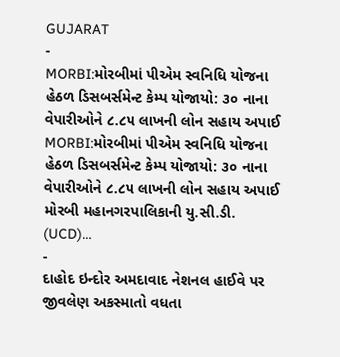GUJARAT
-
MORBI:મોરબીમાં પીએમ સ્વનિધિ યોજના હેઠળ ડિસબર્સમેન્ટ કેમ્પ યોજાયો: ૩૦ નાના વેપારીઓને ૮.૮૫ લાખની લોન સહાય અપાઈ
MORBI:મોરબીમાં પીએમ સ્વનિધિ યોજના હેઠળ ડિસબર્સમેન્ટ કેમ્પ યોજાયો: ૩૦ નાના વેપારીઓને ૮.૮૫ લાખની લોન સહાય અપાઈ મોરબી મહાનગરપાલિકાની યુ.સી.ડી. (UCD)…
-
દાહોદ ઇન્દોર અમદાવાદ નેશનલ હાઈવે પર જીવલેણ અકસ્માતો વધતા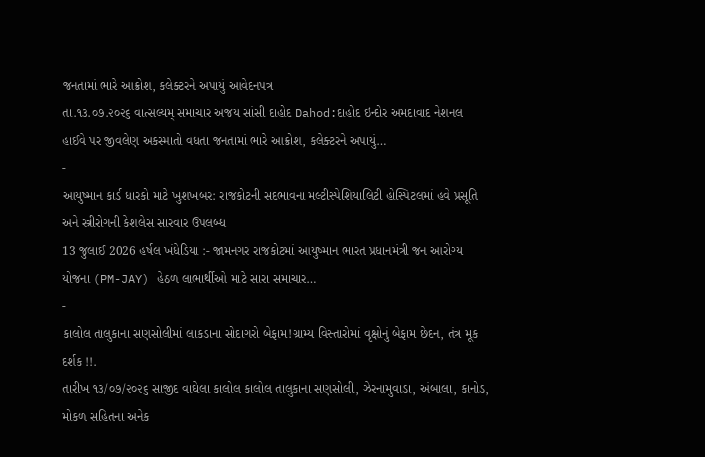જનતામાં ભારે આક્રોશ, કલેક્ટરને અપાયું આવેદનપત્ર
તા.૧૩.૦૭.૨૦૨૬ વાત્સલ્યમ્ સમાચાર અજય સાંસી દાહોદ Dahod:દાહોદ ઇન્દોર અમદાવાદ નેશનલ હાઈવે પર જીવલેણ અકસ્માતો વધતા જનતામાં ભારે આક્રોશ, કલેક્ટરને અપાયું…
-
આયુષ્માન કાર્ડ ધારકો માટે ખુશખબર: રાજકોટની સદભાવના મલ્ટીસ્પેશિયાલિટી હોસ્પિટલમાં હવે પ્રસૂતિ અને સ્ત્રીરોગની કેશલેસ સારવાર ઉપલબ્ધ
13 જુલાઈ 2026 હર્ષલ ખંધેડિયા :- જામનગર રાજકોટમાં આયુષ્માન ભારત પ્રધાનમંત્રી જન આરોગ્ય યોજના (PM-JAY) હેઠળ લાભાર્થીઓ માટે સારા સમાચાર…
-
કાલોલ તાલુકાના સણસોલીમાં લાકડાના સોદાગરો બેફામ!ગ્રામ્ય વિસ્તારોમાં વૃક્ષોનું બેફામ છેદન, તંત્ર મૂક દર્શક !!.
તારીખ ૧૩/૦૭/૨૦૨૬ સાજીદ વાઘેલા કાલોલ કાલોલ તાલુકાના સણસોલી, ઝેરનામુવાડા, અંબાલા, કાનોડ, મોકળ સહિતના અનેક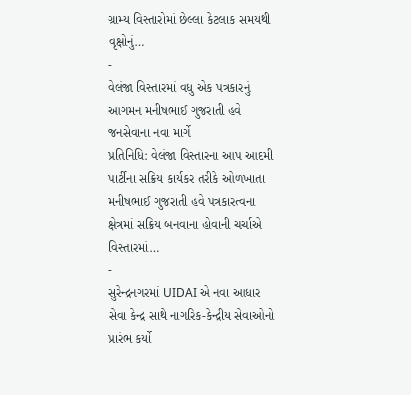ગ્રામ્ય વિસ્તારોમાં છેલ્લા કેટલાક સમયથી વૃક્ષોનું…
-
વેલંજા વિસ્તારમાં વધુ એક પત્રકારનું આગમન મનીષભાઈ ગુજરાતી હવે જનસેવાના નવા માર્ગે
પ્રતિનિધિ: વેલંજા વિસ્તારના આપ આદમી પાર્ટીના સક્રિય કાર્યકર તરીકે ઓળખાતા મનીષભાઈ ગુજરાતી હવે પત્રકારત્વના ક્ષેત્રમાં સક્રિય બનવાના હોવાની ચર્ચાએ વિસ્તારમાં…
-
સુરેન્દ્રનગરમાં UIDAI એ નવા આધાર સેવા કેન્દ્ર સાથે નાગરિક-કેન્દ્રીય સેવાઓનો પ્રારંભ કર્યો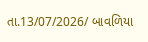તા.13/07/2026/ બાવળિયા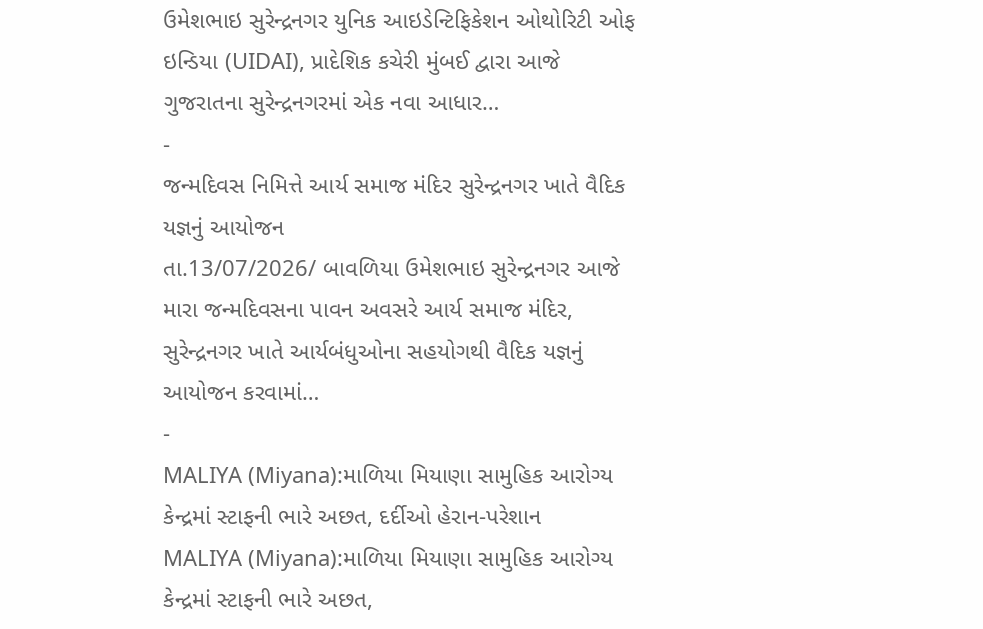ઉમેશભાઇ સુરેન્દ્રનગર યુનિક આઇડેન્ટિફિકેશન ઓથોરિટી ઓફ ઇન્ડિયા (UIDAI), પ્રાદેશિક કચેરી મુંબઈ દ્વારા આજે ગુજરાતના સુરેન્દ્રનગરમાં એક નવા આધાર…
-
જન્મદિવસ નિમિત્તે આર્ય સમાજ મંદિર સુરેન્દ્રનગર ખાતે વૈદિક યજ્ઞનું આયોજન
તા.13/07/2026/ બાવળિયા ઉમેશભાઇ સુરેન્દ્રનગર આજે મારા જન્મદિવસના પાવન અવસરે આર્ય સમાજ મંદિર, સુરેન્દ્રનગર ખાતે આર્યબંધુઓના સહયોગથી વૈદિક યજ્ઞનું આયોજન કરવામાં…
-
MALIYA (Miyana):માળિયા મિયાણા સામુહિક આરોગ્ય કેન્દ્રમાં સ્ટાફની ભારે અછત, દર્દીઓ હેરાન-પરેશાન
MALIYA (Miyana):માળિયા મિયાણા સામુહિક આરોગ્ય કેન્દ્રમાં સ્ટાફની ભારે અછત,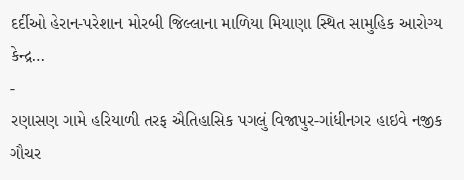દર્દીઓ હેરાન-પરેશાન મોરબી જિલ્લાના માળિયા મિયાણા સ્થિત સામુહિક આરોગ્ય કેન્દ્ર…
-
રણાસણ ગામે હરિયાળી તરફ ઐતિહાસિક પગલું વિજાપુર-ગાંધીનગર હાઇવે નજીક ગૌચર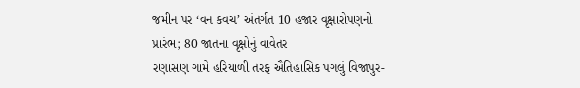જમીન પર ‘વન કવચ’ અંતર્ગત 10 હજાર વૃક્ષારોપણનો પ્રારંભ; 80 જાતના વૃક્ષોનું વાવેતર
રણાસણ ગામે હરિયાળી તરફ ઐતિહાસિક પગલું વિજાપુર-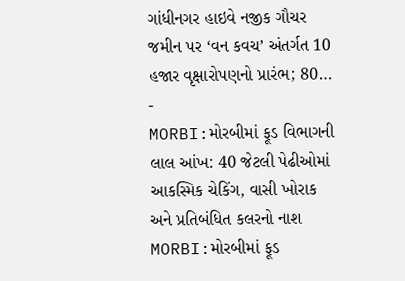ગાંધીનગર હાઇવે નજીક ગૌચર જમીન પર ‘વન કવચ’ અંતર્ગત 10 હજાર વૃક્ષારોપણનો પ્રારંભ; 80…
-
MORBI:મોરબીમાં ફૂડ વિભાગની લાલ આંખ: 40 જેટલી પેઢીઓમાં આકસ્મિક ચેકિંગ, વાસી ખોરાક અને પ્રતિબંધિત કલરનો નાશ
MORBI:મોરબીમાં ફૂડ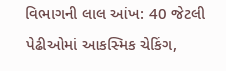વિભાગની લાલ આંખ: 40 જેટલી પેઢીઓમાં આકસ્મિક ચેકિંગ,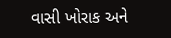વાસી ખોરાક અને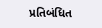પ્રતિબંધિત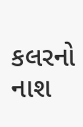કલરનો નાશ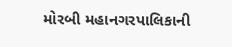મોરબી મહાનગરપાલિકાની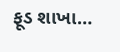ફૂડ શાખા…